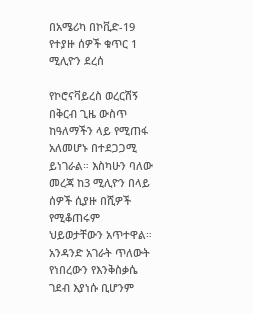በአሜሪካ በኮቪድ-19 የተያዙ ሰዎች ቁጥር 1 ሚሊዮን ደረሰ

የኮሮናቫይረስ ወረርሽኝ በቅርብ ጊዜ ውስጥ ከዓለማችን ላይ የሚጠፋ አለመሆኑ በተደጋጋሚ ይነገራል። እስካሁን ባለው መረጃ ከ3 ሚሊዮን በላይ ሰዎች ሲያዙ በሺዎች የሚቆጠሩም ህይወታቸውን አጥተዋል። አንዳንድ አገራት ጥለውት የነበረውን የእንቅስቃሴ ገደብ እያነሱ ቢሆንም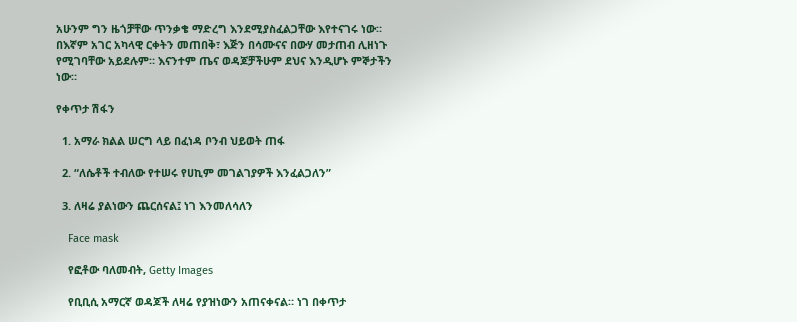አሁንም ግን ዜጎቻቸው ጥንቃቄ ማድረግ እንደሚያስፈልጋቸው እየተናገሩ ነው። በእኛም አገር አካላዊ ርቀትን መጠበቅ፣ እጅን በሳሙናና በውሃ መታጠብ ሊዘነጉ የሚገባቸው አይደሉም። እናንተም ጤና ወዳጆቻችሁም ደህና እንዲሆኑ ምኞታችን ነው።

የቀጥታ ሽፋን

  1. አማራ ክልል ሠርግ ላይ በፈነዳ ቦንብ ህይወት ጠፋ

  2. “ለሴቶች ተብለው የተሠሩ የሀኪም መገልገያዎች እንፈልጋለን”

  3. ለዛሬ ያልነውን ጨርሰናል፤ ነገ እንመለሳለን

    Face mask

    የፎቶው ባለመብት, Getty Images

    የቢቢሲ አማርኛ ወዳጆች ለዛሬ የያዝነውን አጠናቀናል። ነገ በቀጥታ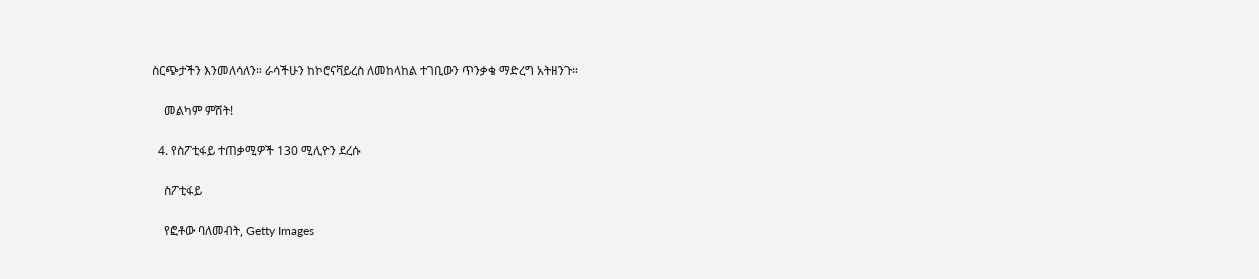ስርጭታችን እንመለሳለን። ራሳችሁን ከኮሮናቫይረስ ለመከላከል ተገቢውን ጥንቃቄ ማድረግ አትዘንጉ።

    መልካም ምሽት!

  4. የስፖቲፋይ ተጠቃሚዎች 130 ሚሊዮን ደረሱ

    ስፖቲፋይ

    የፎቶው ባለመብት, Getty Images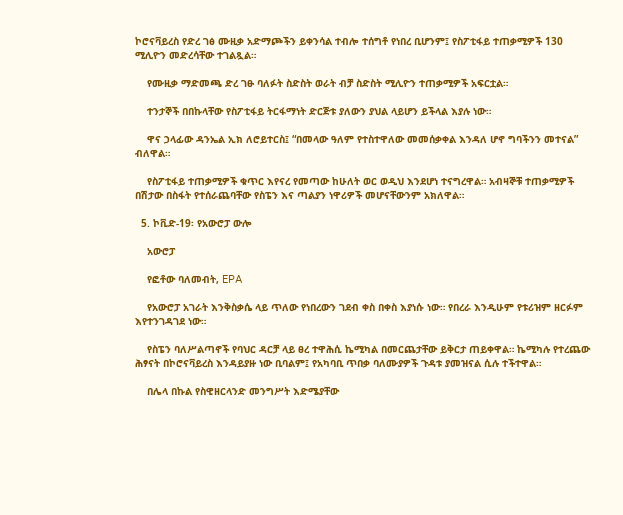ኮሮናቫይረስ የድረ ገፅ ሙዚቃ አድማጮችን ይቀንሳል ተብሎ ተሰግቶ የነበረ ቢሆንም፤ የስፖቲፋይ ተጠቃሚዎች 130 ሚሊዮን መድረሳቸው ተገልጿል።

    የሙዚቃ ማድመጫ ድረ ገፁ ባለፉት ስድስት ወራት ብቻ ስድስት ሚሊዮን ተጠቃሚዎች አፍርቷል።

    ተንታኞች በበኩላቸው የስፖቲፋይ ትርፋማነት ድርጅቱ ያለውን ያህል ላይሆን ይችላል እያሉ ነው።

    ዋና ኃላፊው ዳንኤል ኢክ ለሮይተርስ፤ “በመላው ዓለም የተስተዋለው መመሰቃቀል እንዳለ ሆኖ ግባችንን መተናል” ብለዋል።

    የስፖቲፋይ ተጠቃሚዎች ቁጥር እየናረ የመጣው ከሁለት ወር ወዲህ እንደሆነ ተናግረዋል። አብዛኞቹ ተጠቃሚዎች በሽታው በስፋት የተሰራጨባቸው የስፔን እና ጣልያን ነዋሪዎች መሆናቸውንም አክለዋል።

  5. ኮቪድ-19፡ የአውሮፓ ውሎ

    አውሮፓ

    የፎቶው ባለመብት, EPA

    የአውሮፓ አገራት እንቅስቃሴ ላይ ጥለው የነበረውን ገደብ ቀስ በቀስ እያነሱ ነው። የበረራ እንዲሁም የቱሪዝም ዘርፉም እየተንገዳገደ ነው።

    የስፔን ባለሥልጣኖች የባህር ዳርቻ ላይ ፀረ ተዋሕሲ ኬሚካል በመርጨታቸው ይቅርታ ጠይቀዋል። ኬሚካሉ የተረጨው ሕፃናት በኮሮናቫይረስ እንዳይያዙ ነው ቢባልም፤ የአካባቢ ጥበቃ ባለሙያዎች ጉዳቱ ያመዝናል ሲሉ ተችተዋል።

    በሌላ በኩል የስዊዘርላንድ መንግሥት እድሜያቸው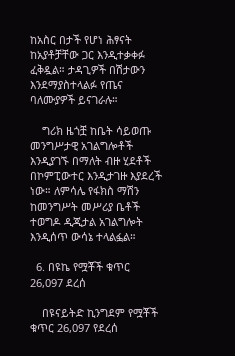ከአስር በታች የሆነ ሕፃናት ከአያቶቻቸው ጋር እንዲተቃቀፉ ፈቅዷል። ታዳጊዎች በሽታውን እንደማያስተላልፉ የጤና ባለሙያዎች ይናገራሉ።

    ግሪክ ዜጎቿ ከቤት ሳይወጡ መንግሥታዊ አገልግሎቶች እንዲያገኙ በማለት ብዙ ሂደቶች በኮምፒውተር እንዲታገዙ እያደረች ነው። ለምሳሌ የፋክስ ማሽን ከመንግሥት መሥሪያ ቤቶች ተወግዶ ዲጂታል አገልግሎት እንዲሰጥ ውሳኔ ተላልፏል።

  6. በዩኬ የሟቾች ቁጥር 26,097 ደረሰ

    በዩናይትድ ኪንግደም የሟቾች ቁጥር 26,097 የደረሰ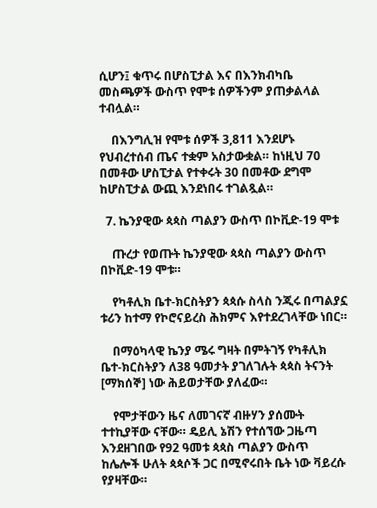ሲሆን፤ ቁጥሩ በሆስፒታል እና በእንክብካቤ መስጫዎች ውስጥ የሞቱ ሰዎችንም ያጠቃልላል ተብሏል።

    በእንግሊዝ የሞቱ ሰዎች 3,811 እንደሆኑ የህብረተሰብ ጤና ተቋም አስታውቋል። ከነዚህ 70 በመቶው ሆስፒታል የተቀሩት 30 በመቶው ደግሞ ከሆስፒታል ውጪ እንደነበሩ ተገልጿል።

  7. ኬንያዊው ጳጳስ ጣልያን ውስጥ በኮቪድ-19 ሞቱ

    ጡረታ የወጡት ኬንያዊው ጳጳስ ጣልያን ውስጥ በኮቪድ-19 ሞቱ።

    የካቶሊክ ቤተ-ክርስትያን ጳጳሱ ስላስ ንጂሩ በጣልያኗ ቱሪን ከተማ የኮሮናይረስ ሕክምና እየተደረገላቸው ነበር።

    በማዕካላዊ ኬንያ ሜሩ ግዛት በምትገኝ የካቶሊክ ቤተ-ክርስትያን ለ38 ዓመታት ያገለገሉት ጳጳስ ትናንት [ማክሰኞ] ነው ሕይወታቸው ያለፈው።

    የሞታቸውን ዜና ለመገናኛ ብዙሃን ያሰሙት ተተኪያቸው ናቸው። ዴይሊ ኔሽን የተሰኘው ጋዜጣ እንደዘገበው የ92 ዓመቱ ጳጳስ ጣልያን ውስጥ ከሌሎች ሁለት ጳጳሶች ጋር በሚኖሩበት ቤት ነው ቫይረሱ የያዛቸው።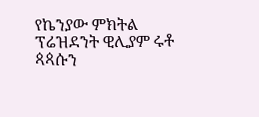የኬንያው ምክትል ፕሬዝደንት ዊሊያም ሩቶ ጳጳሱን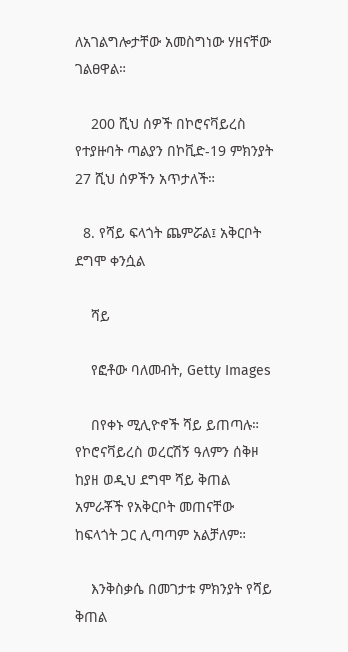ለአገልግሎታቸው አመስግነው ሃዘናቸው ገልፀዋል።

    200 ሺህ ሰዎች በኮሮናቫይረስ የተያዙባት ጣልያን በኮቪድ-19 ምክንያት 27 ሺህ ሰዎችን አጥታለች።

  8. የሻይ ፍላጎት ጨምሯል፤ አቅርቦት ደግሞ ቀንሷል

    ሻይ

    የፎቶው ባለመብት, Getty Images

    በየቀኑ ሚሊዮኖች ሻይ ይጠጣሉ። የኮሮናቫይረስ ወረርሽኝ ዓለምን ሰቅዞ ከያዘ ወዲህ ደግሞ ሻይ ቅጠል አምራቾች የአቅርቦት መጠናቸው ከፍላጎት ጋር ሊጣጣም አልቻለም።

    እንቅስቃሴ በመገታቱ ምክንያት የሻይ ቅጠል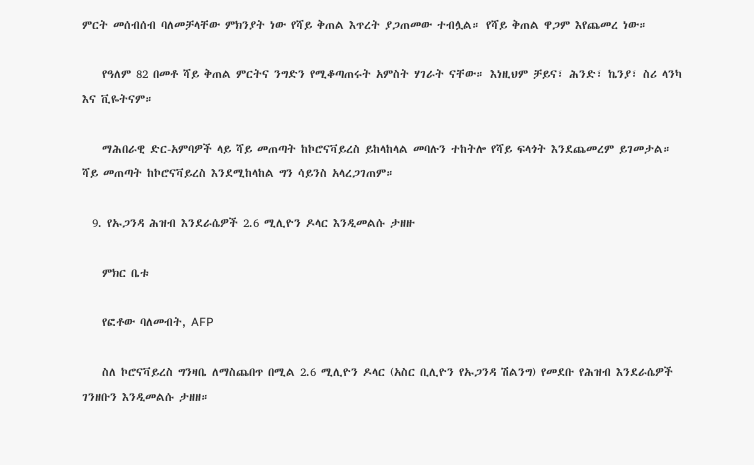ምርት መሰብሰብ ባለመቻላቸው ምክንያት ነው የሻይ ቅጠል እጥረት ያጋጠመው ተብሏል። የሻይ ቅጠል ዋጋም እየጨመረ ነው።

    የዓለም 82 በመቶ ሻይ ቅጠል ምርትና ንግድን የሚቆጣጠሩት አምስት ሃገራት ናቸው። እነዚህም ቻይና፣ ሕንድ፣ ኬንያ፣ ስሪ ላንካ እና ቪዬትናም።

    ማሕበራዊ ድር-አምባዎች ላይ ሻይ መጠጣት ከኮሮናቫይረስ ይከላከላል መባሉን ተከትሎ የሻይ ፍላጎት እንደጨመረም ይገመታል። ሻይ መጠጣት ከኮሮናቫይረስ እንደሚከላከል ግን ሳይንስ አላረጋገጠም።

  9. የኡጋንዳ ሕዝብ እንደራሴዎች 2.6 ሚሊዮን ዶላር እንዲመልሱ ታዘዙ

    ምክር ቤቱ

    የፎቶው ባለመብት, AFP

    ስለ ኮሮናቫይረስ ግንዛቤ ለማስጨበጥ በሚል 2.6 ሚሊዮን ዶላር (አስር ቢሊዮን የኡጋንዳ ሽልንግ) የመደቡ የሕዝብ እንደራሴዎች ገንዘቡን እንዲመልሱ ታዘዘ።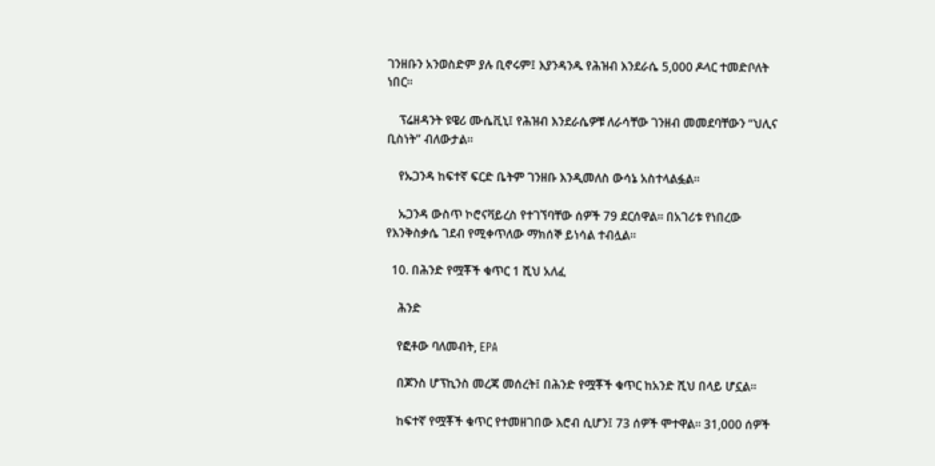ገንዘቡን አንወስድም ያሉ ቢኖሩም፤ እያንዳንዱ የሕዝብ እንደራሴ 5,000 ዶላር ተመድቦለት ነበር።

    ፕሬዘዳንት ዩዌሪ ሙሴቪኒ፤ የሕዝብ እንደራሴዎቹ ለራሳቸው ገንዘብ መመደባቸውን “ህሊና ቢስነት” ብለውታል።

    የኡጋንዳ ከፍተኛ ፍርድ ቤትም ገንዘቡ እንዲመለስ ውሳኔ አስተላልፏል።

    ኡጋንዳ ውስጥ ኮሮናቫይረስ የተገኘባቸው ሰዎች 79 ደርሰዋል። በአገሪቱ የነበረው የእንቅስቃሴ ገደብ የሚቀጥለው ማክሰኞ ይነሳል ተብሏል።

  10. በሕንድ የሟቾች ቁጥር 1 ሺህ አለፈ

    ሕንድ

    የፎቶው ባለመብት, EPA

    በጆንስ ሆፕኪንስ መረጃ መሰረት፤ በሕንድ የሟቾች ቁጥር ከአንድ ሺህ በላይ ሆኗል።

    ከፍተኛ የሟቾች ቁጥር የተመዘገበው እሮብ ሲሆን፤ 73 ሰዎች ሞተዋል። 31,000 ሰዎች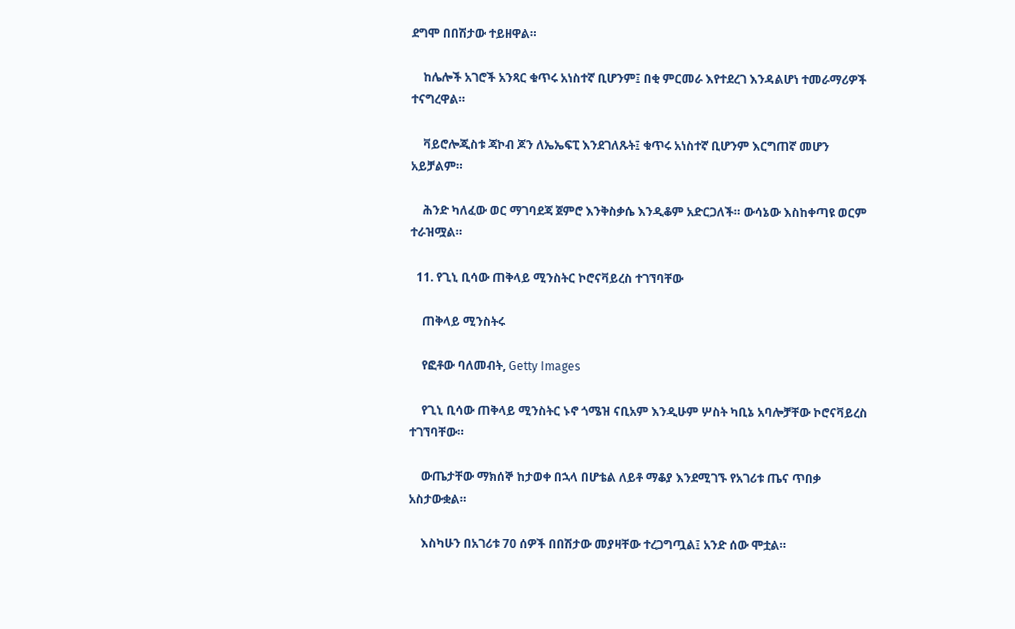ደግሞ በበሽታው ተይዘዋል።

    ከሌሎች አገሮች አንጻር ቁጥሩ አነስተኛ ቢሆንም፤ በቂ ምርመራ እየተደረገ እንዳልሆነ ተመራማሪዎች ተናግረዋል።

    ቫይሮሎጂስቱ ጃኮብ ጆን ለኤኤፍፒ እንደገለጹት፤ ቁጥሩ አነስተኛ ቢሆንም እርግጠኛ መሆን አይቻልም።

    ሕንድ ካለፈው ወር ማገባደጃ ጀምሮ እንቅስቃሴ እንዲቆም አድርጋለች። ውሳኔው እስከቀጣዩ ወርም ተራዝሟል።

  11. የጊኒ ቢሳው ጠቅላይ ሚንስትር ኮሮናቫይረስ ተገኘባቸው

    ጠቅላይ ሚንስትሩ

    የፎቶው ባለመብት, Getty Images

    የጊኒ ቢሳው ጠቅላይ ሚንስትር ኑኖ ጎሜዝ ናቢአም እንዲሁም ሦስት ካቢኔ አባሎቻቸው ኮሮናቫይረስ ተገኘባቸው።

    ውጤታቸው ማክሰኞ ከታወቀ በኋላ በሆቴል ለይቶ ማቆያ እንደሚገኙ የአገሪቱ ጤና ጥበቃ አስታውቋል።

    እስካሁን በአገሪቱ 70 ሰዎች በበሽታው መያዛቸው ተረጋግጧል፤ አንድ ሰው ሞቷል።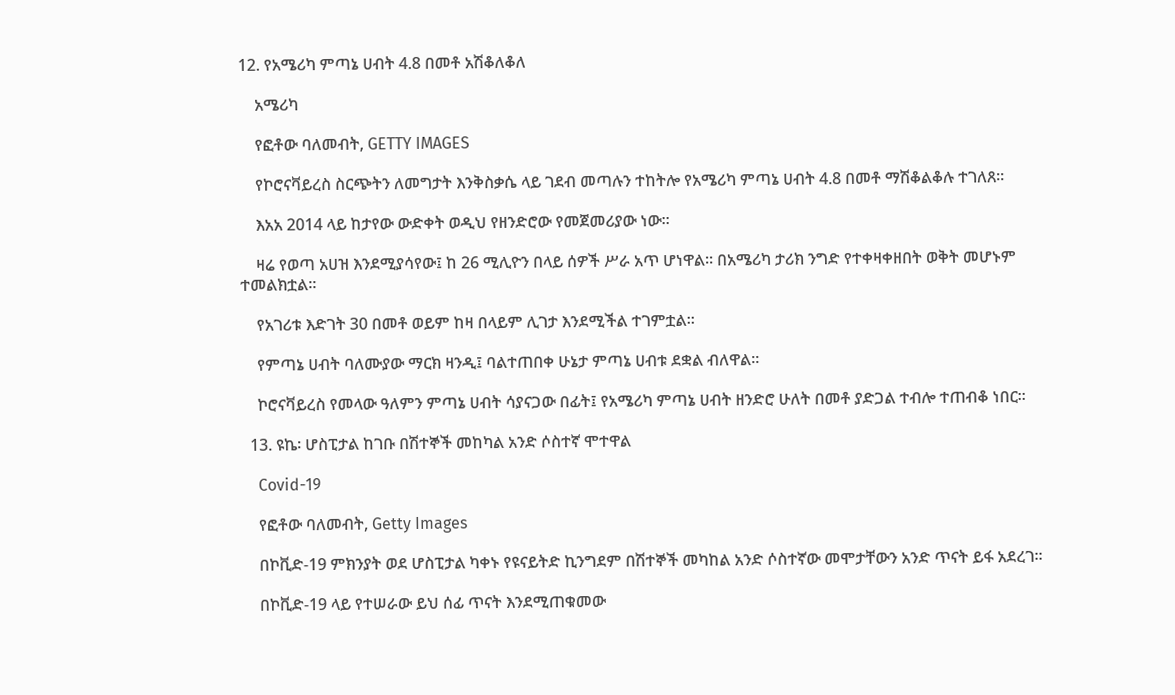12. የአሜሪካ ምጣኔ ሀብት 4.8 በመቶ አሽቆለቆለ

    አሜሪካ

    የፎቶው ባለመብት, GETTY IMAGES

    የኮሮናቫይረስ ስርጭትን ለመግታት እንቅስቃሴ ላይ ገደብ መጣሉን ተከትሎ የአሜሪካ ምጣኔ ሀብት 4.8 በመቶ ማሽቆልቆሉ ተገለጸ።

    እአአ 2014 ላይ ከታየው ውድቀት ወዲህ የዘንድሮው የመጀመሪያው ነው።

    ዛሬ የወጣ አሀዝ እንደሚያሳየው፤ ከ 26 ሚሊዮን በላይ ሰዎች ሥራ አጥ ሆነዋል። በአሜሪካ ታሪክ ንግድ የተቀዛቀዘበት ወቅት መሆኑም ተመልክቷል።

    የአገሪቱ እድገት 30 በመቶ ወይም ከዛ በላይም ሊገታ እንደሚችል ተገምቷል።

    የምጣኔ ሀብት ባለሙያው ማርክ ዛንዲ፤ ባልተጠበቀ ሁኔታ ምጣኔ ሀብቱ ደቋል ብለዋል።

    ኮሮናቫይረስ የመላው ዓለምን ምጣኔ ሀብት ሳያናጋው በፊት፤ የአሜሪካ ምጣኔ ሀብት ዘንድሮ ሁለት በመቶ ያድጋል ተብሎ ተጠብቆ ነበር።

  13. ዩኬ፡ ሆስፒታል ከገቡ በሽተኞች መከካል አንድ ሶስተኛ ሞተዋል

    Covid-19

    የፎቶው ባለመብት, Getty Images

    በኮቪድ-19 ምክንያት ወደ ሆስፒታል ካቀኑ የዩናይትድ ኪንግደም በሽተኞች መካከል አንድ ሶስተኛው መሞታቸውን አንድ ጥናት ይፋ አደረገ።

    በኮቪድ-19 ላይ የተሠራው ይህ ሰፊ ጥናት እንደሚጠቁመው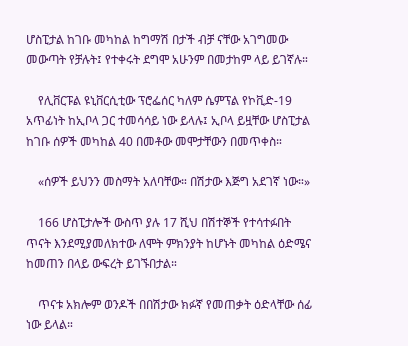ሆስፒታል ከገቡ መካከል ከግማሽ በታች ብቻ ናቸው አገግመው መውጣት የቻሉት፤ የተቀሩት ደግሞ አሁንም በመታከም ላይ ይገኛሉ።

    የሊቨርፑል ዩኒቨርሲቲው ፕሮፌሰር ካለም ሴምፕል የኮቪድ-19 አጥፊነት ከኢቦላ ጋር ተመሳሳይ ነው ይላሉ፤ ኢቦላ ይዟቸው ሆስፒታል ከገቡ ሰዎች መካከል 40 በመቶው መሞታቸውን በመጥቀስ።

    «ሰዎች ይህንን መስማት አለባቸው። በሽታው እጅግ አደገኛ ነው።»

    166 ሆስፒታሎች ውስጥ ያሉ 17 ሺህ በሽተኞች የተሳተፉበት ጥናት እንደሚያመለክተው ለሞት ምክንያት ከሆኑት መካከል ዕድሜና ከመጠን በላይ ውፍረት ይገኙበታል።

    ጥናቱ አክሎም ወንዶች በበሽታው ክፉኛ የመጠቃት ዕድላቸው ሰፊ ነው ይላል።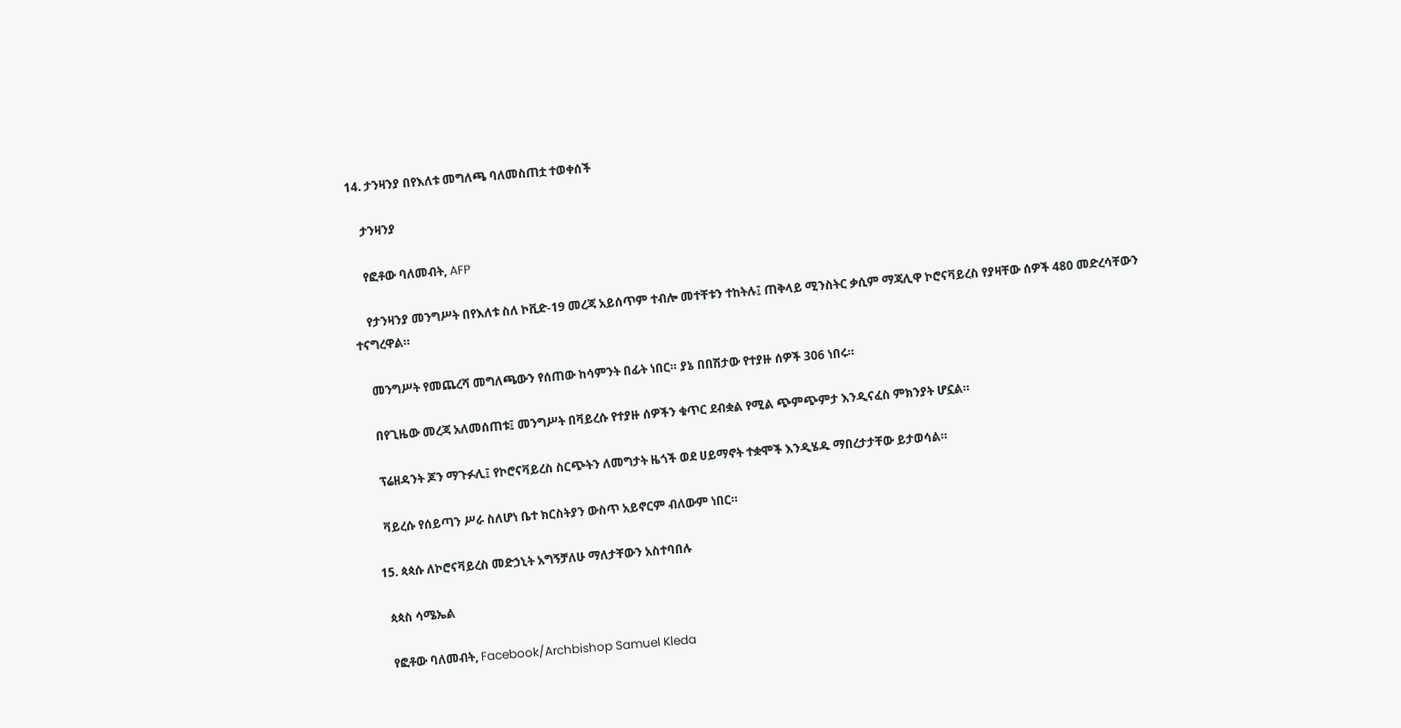14. ታንዛንያ በየእለቱ መግለጫ ባለመስጠቷ ተወቀሰች

    ታንዛንያ

    የፎቶው ባለመብት, AFP

    የታንዛንያ መንግሥት በየእለቱ ስለ ኮቪድ-19 መረጃ አይሰጥም ተብሎ መተቸቱን ተከትሉ፤ ጠቅላይ ሚንስትር ቃሲም ማጃሊዋ ኮሮናቫይረስ የያዛቸው ሰዎች 480 መድረሳቸውን ተናግረዋል።

    መንግሥት የመጨረሻ መግለጫውን የሰጠው ከሳምንት በፊት ነበር። ያኔ በበሽታው የተያዙ ሰዎች 306 ነበሩ።

    በየጊዜው መረጃ አለመሰጠቱ፤ መንግሥት በቫይረሱ የተያዙ ሰዎችን ቁጥር ደብቋል የሚል ጭምጭምታ እንዲናፈስ ምክንያት ሆኗል።

    ፕሬዘዳንት ጆን ማጉፉሊ፤ የኮሮናቫይረስ ስርጭትን ለመግታት ዜጎች ወደ ሀይማኖት ተቋሞች እንዲሄዱ ማበረታታቸው ይታወሳል።

    ቫይረሱ የሰይጣን ሥራ ስለሆነ ቤተ ክርስትያን ውስጥ አይኖርም ብለውም ነበር።

  15. ጳጳሱ ለኮሮናቫይረስ መድኃኒት አግኝቻለሁ ማለታቸውን አስተባበሉ

    ጳጳስ ሳሜኤል

    የፎቶው ባለመብት, Facebook/Archbishop Samuel Kleda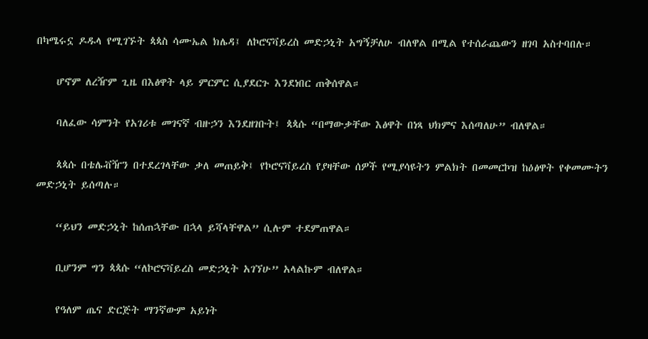በካሜሩኗ ዶዱላ የሚገኙት ጳጳስ ሳሙኤል ክሌዳ፤ ለኮሮናቫይረስ መድኃኒት አግኝቻለሁ ብለዋል በሚል የተሰራጨውን ዘገባ አስተባበሉ።

    ሆኖም ለረዥም ጊዜ በእፅዋት ላይ ምርምር ሲያደርጉ እንደነበር ጠቅሰዋል።

    ባለፈው ሳምንት የአገሪቱ መገናኛ ብዙኃን እንደዘገቡት፤ ጳጳሱ “በማውቃቸው እፅዋት በነጻ ህክምና እሰጣለሁ” ብለዋል።

    ጳጳሱ በቴሌቭዥን በተደረገላቸው ቃለ መጠይቅ፤ የኮሮናቫይረስ የያዛቸው ሰዎች የሚያሳዩትን ምልክት በመመርኮዝ ከዕፅዋት የቀመሙትን መድኃኒት ይሰጣሉ።

    “ይህን መድኃኒት ከሰጠኋቸው በኋላ ይሻላቸዋል” ሲሉም ተደምጠዋል።

    ቢሆንም ግን ጳጳሱ “ለኮሮናቫይረስ መድኃኒት አገኘሁ” አላልኩም ብለዋል።

    የዓለም ጤና ድርጅት ማንኛውም አይነት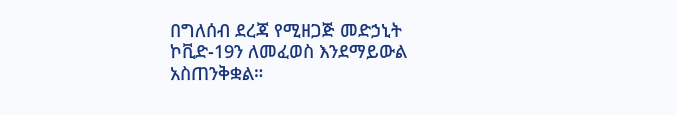በግለሰብ ደረጃ የሚዘጋጅ መድኃኒት ኮቪድ-19ን ለመፈወስ እንደማይውል አስጠንቅቋል።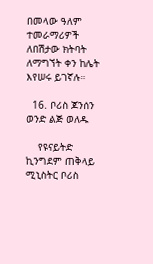በመላው ዓለም ተመራማሪዎች ለበሽታው ክትባት ለማግኘት ቀን ከሌት እየሠሩ ይገኛሉ።

  16. ቦሪስ ጆንሰን ወንድ ልጅ ወለዱ

    የዩናይትድ ኪንግደም ጠቅላይ ሚኒስትር ቦሪስ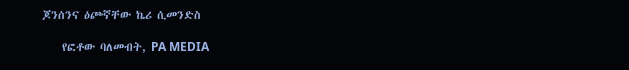ጆንሰንና ዕጮኛቸው ኬሪ ሲመንድስ

    የፎቶው ባለመብት, PA MEDIA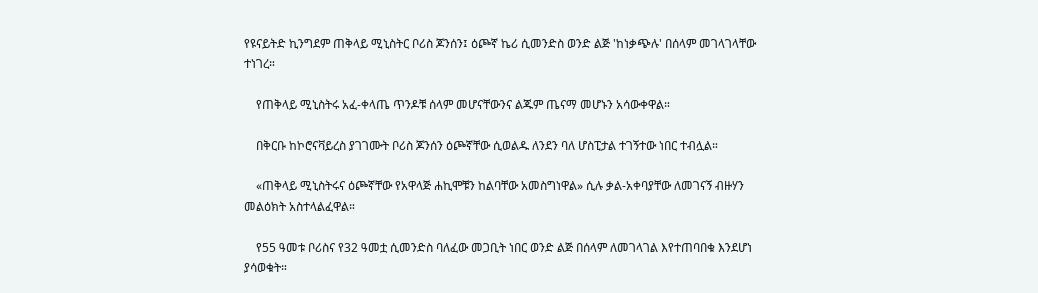የዩናይትድ ኪንግደም ጠቅላይ ሚኒስትር ቦሪስ ጆንሰን፤ ዕጮኛ ኬሪ ሲመንድስ ወንድ ልጅ 'ከነቃጭሉ' በሰላም መገላገላቸው ተነገረ።

    የጠቅላይ ሚኒስትሩ አፈ-ቀላጤ ጥንዶቹ ሰላም መሆናቸውንና ልጁም ጤናማ መሆኑን አሳውቀዋል።

    በቅርቡ ከኮሮናቫይረስ ያገገሙት ቦሪስ ጆንሰን ዕጮኛቸው ሲወልዱ ለንደን ባለ ሆስፒታል ተገኝተው ነበር ተብሏል።

    «ጠቅላይ ሚኒስትሩና ዕጮኛቸው የአዋላጅ ሐኪሞቹን ከልባቸው አመስግነዋል» ሲሉ ቃል-አቀባያቸው ለመገናኝ ብዙሃን መልዕክት አስተላልፈዋል።

    የ55 ዓመቱ ቦሪስና የ32 ዓመቷ ሲመንድስ ባለፈው መጋቢት ነበር ወንድ ልጅ በሰላም ለመገላገል እየተጠባበቁ እንደሆነ ያሳወቁት።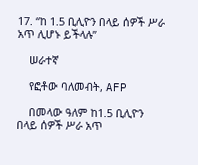17. “ከ 1.5 ቢሊዮን በላይ ሰዎች ሥራ አጥ ሊሆኑ ይችላሉ”

    ሠራተኛ

    የፎቶው ባለመብት, AFP

    በመላው ዓለም ከ1.5 ቢሊዮን በላይ ሰዎች ሥራ አጥ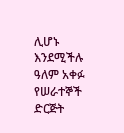ሊሆኑ እንደሚችሉ ዓለም አቀፉ የሠራተኞች ድርጅት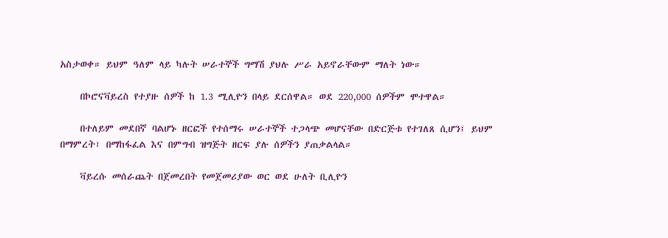አስታወቀ። ይህም ዓለም ላይ ካሉት ሠራተኞች ግማሽ ያህሉ ሥራ አይኖራቸውም ማለት ነው።

    በኮሮናቫይረስ የተያዙ ሰዎች ከ 1.3 ሚሊዮን በላይ ደርሰዋል። ወደ 220,000 ሰዎችም ሞተዋል።

    በተለይም መደበኛ ባልሆኑ ዘርፎች የተሰማሩ ሠራተኞች ተጋላጭ መሆናቸው በድርጅቱ የተገለጸ ሲሆን፤ ይህም በማምረት፣ በማከፋፈል እና በምግብ ዝግጅት ዘርፍ ያሉ ሰዎችን ያጠቃልላል።

    ቫይረሱ መሰራጨት በጀመረበት የመጀመሪያው ወር ወደ ሁለት ቢሊዮን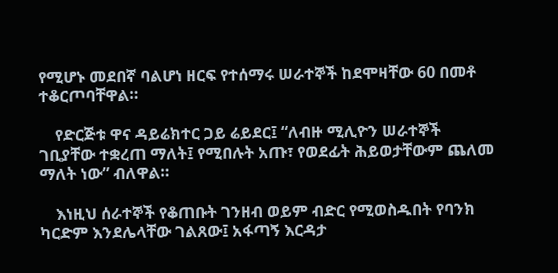የሚሆኑ መደበኛ ባልሆነ ዘርፍ የተሰማሩ ሠራተኞች ከደሞዛቸው 60 በመቶ ተቆርጦባቸዋል።

    የድርጅቱ ዋና ዳይሬክተር ጋይ ሬይደር፤ “ለብዙ ሚሊዮን ሠራተኞች ገቢያቸው ተቋረጠ ማለት፤ የሚበሉት አጡ፣ የወደፊት ሕይወታቸውም ጨለመ ማለት ነው” ብለዋል።

    እነዚህ ሰራተኞች የቆጠቡት ገንዘብ ወይም ብድር የሚወስዱበት የባንክ ካርድም እንደሌላቸው ገልጸው፤ አፋጣኝ እርዳታ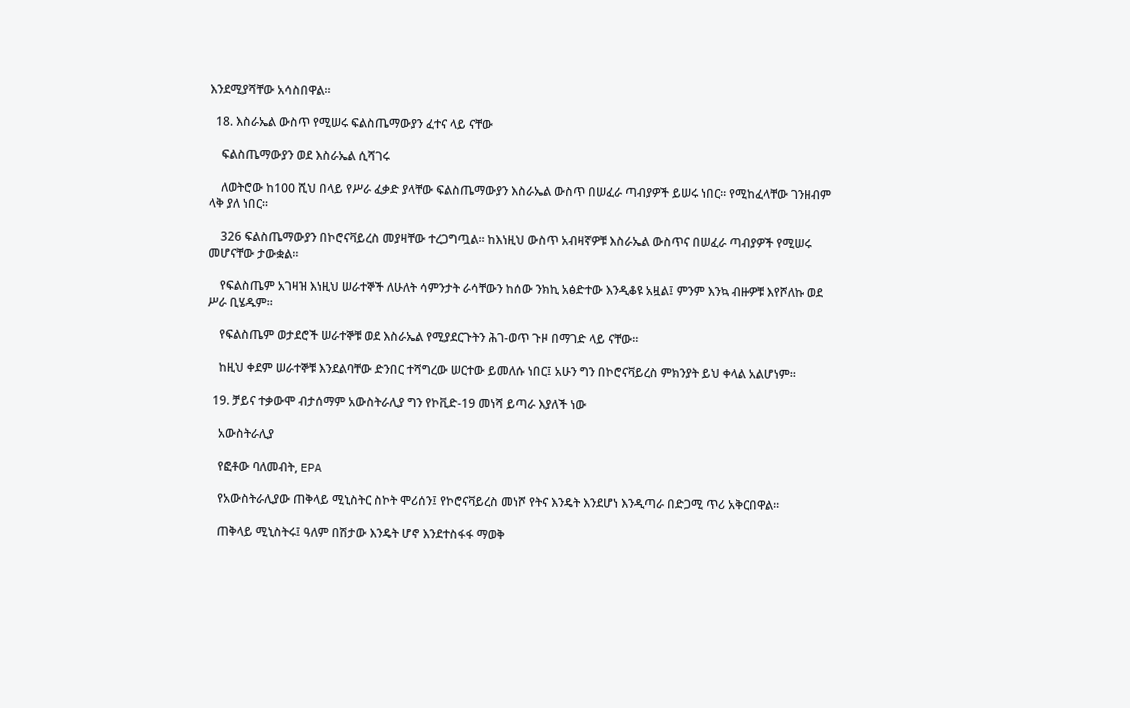እንደሚያሻቸው አሳስበዋል።

  18. እስራኤል ውስጥ የሚሠሩ ፍልስጤማውያን ፈተና ላይ ናቸው

    ፍልስጤማውያን ወደ እስራኤል ሲሻገሩ

    ለወትሮው ከ100 ሺህ በላይ የሥራ ፈቃድ ያላቸው ፍልስጤማውያን እስራኤል ውስጥ በሠፈራ ጣብያዎች ይሠሩ ነበር። የሚከፈላቸው ገንዘብም ላቅ ያለ ነበር።

    326 ፍልስጤማውያን በኮሮናቫይረስ መያዛቸው ተረጋግጧል። ከእነዚህ ውስጥ አብዛኛዎቹ እስራኤል ውስጥና በሠፈራ ጣብያዎች የሚሠሩ መሆናቸው ታውቋል።

    የፍልስጤም አገዛዝ እነዚህ ሠራተኞች ለሁለት ሳምንታት ራሳቸውን ከሰው ንክኪ አፅድተው እንዲቆዩ አዟል፤ ምንም እንኳ ብዙዎቹ እየሾለኩ ወደ ሥራ ቢሄዱም።

    የፍልስጤም ወታደሮች ሠራተኞቹ ወደ እስራኤል የሚያደርጉትን ሕገ-ወጥ ጉዞ በማገድ ላይ ናቸው።

    ከዚህ ቀደም ሠራተኞቹ እንደልባቸው ድንበር ተሻግረው ሠርተው ይመለሱ ነበር፤ አሁን ግን በኮሮናቫይረስ ምክንያት ይህ ቀላል አልሆነም።

  19. ቻይና ተቃውሞ ብታሰማም አውስትራሊያ ግን የኮቪድ-19 መነሻ ይጣራ እያለች ነው

    አውስትራሊያ

    የፎቶው ባለመብት, EPA

    የአውስትራሊያው ጠቅላይ ሚኒስትር ስኮት ሞሪሰን፤ የኮሮናቫይረስ መነሾ የትና እንዴት እንደሆነ እንዲጣራ በድጋሚ ጥሪ አቅርበዋል።

    ጠቅላይ ሚኒስትሩ፤ ዓለም በሽታው እንዴት ሆኖ እንደተስፋፋ ማወቅ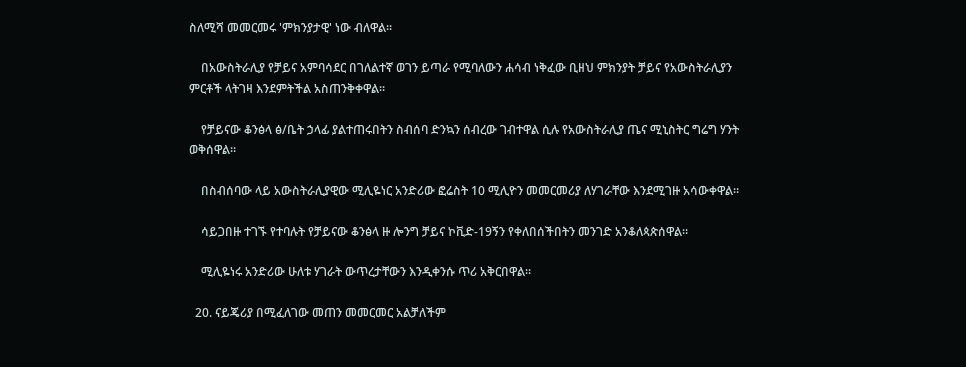ስለሚሻ መመርመሩ 'ምክንያታዊ' ነው ብለዋል።

    በአውስትራሊያ የቻይና አምባሳደር በገለልተኛ ወገን ይጣራ የሚባለውን ሐሳብ ነቅፈው ቢዘህ ምክንያት ቻይና የአውስትራሊያን ምርቶች ላትገዛ እንደምትችል አስጠንቅቀዋል።

    የቻይናው ቆንፅላ ፅ/ቤት ኃላፊ ያልተጠሩበትን ስብሰባ ድንኳን ሰብረው ገብተዋል ሲሉ የአውስትራሊያ ጤና ሚኒስትር ግሬግ ሃንት ወቅሰዋል።

    በስብሰባው ላይ አውስትራሊያዊው ሚሊዬነር አንድሪው ፎሬስት 10 ሚሊዮን መመርመሪያ ለሃገራቸው እንደሚገዙ አሳውቀዋል።

    ሳይጋበዙ ተገኙ የተባሉት የቻይናው ቆንፅላ ዙ ሎንግ ቻይና ኮቪድ-19ኝን የቀለበሰችበትን መንገድ አንቆለጳጵሰዋል።

    ሚሊዬነሩ አንድሪው ሁለቱ ሃገራት ውጥረታቸውን እንዲቀንሱ ጥሪ አቅርበዋል።

  20. ናይጄሪያ በሚፈለገው መጠን መመርመር አልቻለችም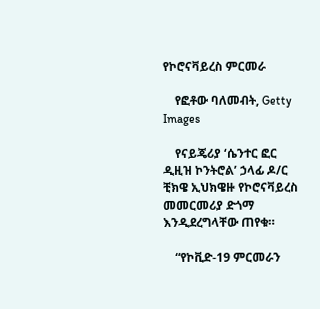የኮሮናቫይረስ ምርመራ

    የፎቶው ባለመብት, Getty Images

    የናይጄሪያ ‘ሴንተር ፎር ዲዚዝ ኮንትሮል’ ኃላፊ ዶ/ር ቺክዌ ኢህክዌዙ የኮሮናቫይረስ መመርመሪያ ድጎማ እንዲደረግላቸው ጠየቁ።

    “የኮቪድ-19 ምርመራን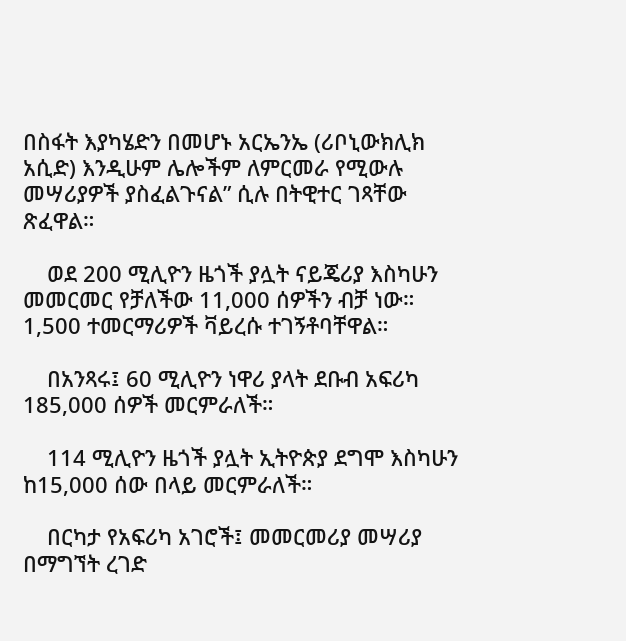በስፋት እያካሄድን በመሆኑ አርኤንኤ (ሪቦኒውክሊክ አሲድ) እንዲሁም ሌሎችም ለምርመራ የሚውሉ መሣሪያዎች ያስፈልጉናል” ሲሉ በትዊተር ገጻቸው ጽፈዋል።

    ወደ 200 ሚሊዮን ዜጎች ያሏት ናይጄሪያ እስካሁን መመርመር የቻለችው 11,000 ሰዎችን ብቻ ነው። 1,500 ተመርማሪዎች ቫይረሱ ተገኝቶባቸዋል።

    በአንጻሩ፤ 60 ሚሊዮን ነዋሪ ያላት ደቡብ አፍሪካ 185,000 ሰዎች መርምራለች።

    114 ሚሊዮን ዜጎች ያሏት ኢትዮጵያ ደግሞ እስካሁን ከ15,000 ሰው በላይ መርምራለች።

    በርካታ የአፍሪካ አገሮች፤ መመርመሪያ መሣሪያ በማግኘት ረገድ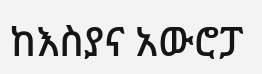ከእስያና አውሮፓ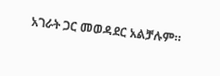አገራት ጋር መወዳደር አልቻሉም።